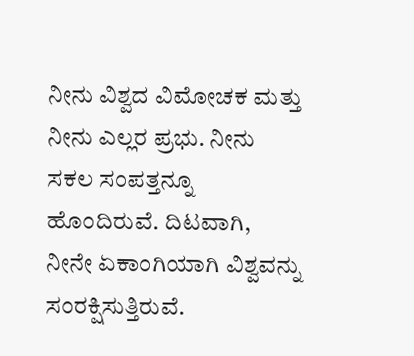ನೀನು ವಿಶ್ವದ ವಿಮೋಚಕ ಮತ್ತು ನೀನು ಎಲ್ಲರ ಪ್ರಭು. ನೀನು ಸಕಲ ಸಂಪತ್ತನ್ನೂ ಹೊಂದಿರುವೆ. ದಿಟವಾಗಿ, ನೀನೇ ಏಕಾಂಗಿಯಾಗಿ ವಿಶ್ವವನ್ನು ಸಂರಕ್ಷಿಸುತ್ತಿರುವೆ.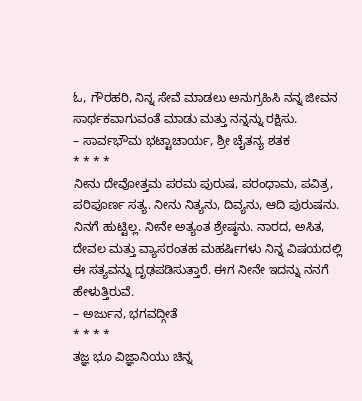ಓ, ಗೌರಹರಿ, ನಿನ್ನ ಸೇವೆ ಮಾಡಲು ಅನುಗ್ರಹಿಸಿ ನನ್ನ ಜೀವನ ಸಾರ್ಥಕವಾಗುವಂತೆ ಮಾಡು ಮತ್ತು ನನ್ನನ್ನು ರಕ್ಷಿಸು.
– ಸಾರ್ವಭೌಮ ಭಟ್ಟಾಚಾರ್ಯ, ಶ್ರೀ ಚೈತನ್ಯ ಶತಕ
* * * *
ನೀನು ದೇವೋತ್ತಮ ಪರಮ ಪುರುಷ, ಪರಂಧಾಮ, ಪವಿತ್ರ, ಪರಿಪೂರ್ಣ ಸತ್ಯ. ನೀನು ನಿತ್ಯನು, ದಿವ್ಯನು, ಆದಿ ಪುರುಷನು. ನಿನಗೆ ಹುಟ್ಟಿಲ್ಲ. ನೀನೇ ಅತ್ಯಂತ ಶ್ರೇಷ್ಠನು. ನಾರದ, ಅಸಿತ, ದೇವಲ ಮತ್ತು ವ್ಯಾಸರಂತಹ ಮಹರ್ಷಿಗಳು ನಿನ್ನ ವಿಷಯದಲ್ಲಿ ಈ ಸತ್ಯವನ್ನು ದೃಢಪಡಿಸುತ್ತಾರೆ. ಈಗ ನೀನೇ ಇದನ್ನು ನನಗೆ ಹೇಳುತ್ತಿರುವೆ.
– ಅರ್ಜುನ, ಭಗವದ್ಗೀತೆ
* * * *
ತಜ್ಞ ಭೂ ವಿಜ್ಞಾನಿಯು ಚಿನ್ನ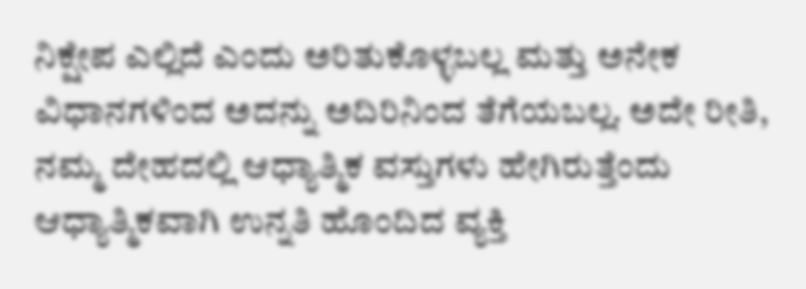ನಿಕ್ಷೇಪ ಎಲ್ಲಿದೆ ಎಂದು ಅರಿತುಕೊಳ್ಳಬಲ್ಲ ಮತ್ತು ಅನೇಕ ವಿಧಾನಗಳಿಂದ ಅದನ್ನು ಅದಿರಿನಿಂದ ತೆಗೆಯಬಲ್ಲ. ಅದೇ ರೀತಿ, ನಮ್ಮ ದೇಹದಲ್ಲಿ ಆಧ್ಯಾತ್ಮಿಕ ವಸ್ತುಗಳು ಹೇಗಿರುತ್ತೆಂದು ಆಧ್ಯಾತ್ಮಿಕವಾಗಿ ಉನ್ನತಿ ಹೊಂದಿದ ವ್ಯಕ್ತಿ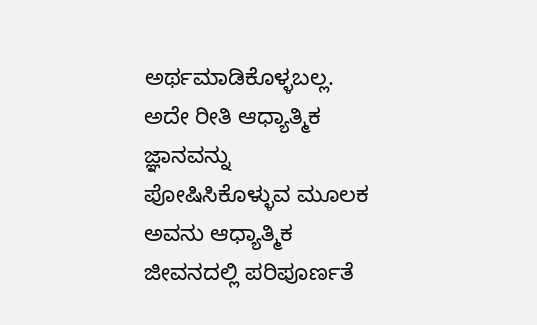ಅರ್ಥಮಾಡಿಕೊಳ್ಳಬಲ್ಲ. ಅದೇ ರೀತಿ ಆಧ್ಯಾತ್ಮಿಕ ಜ್ಞಾನವನ್ನು ಪೋಷಿಸಿಕೊಳ್ಳುವ ಮೂಲಕ ಅವನು ಆಧ್ಯಾತ್ಮಿಕ ಜೀವನದಲ್ಲಿ ಪರಿಪೂರ್ಣತೆ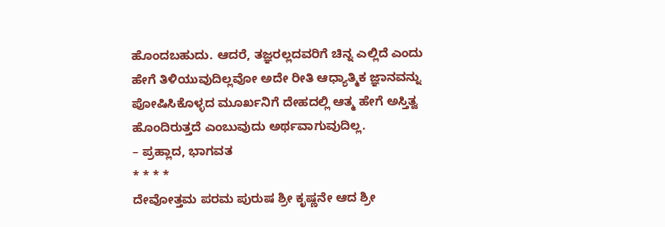ಹೊಂದಬಹುದು. ಆದರೆ, ತಜ್ಞರಲ್ಲದವರಿಗೆ ಚಿನ್ನ ಎಲ್ಲಿದೆ ಎಂದು ಹೇಗೆ ತಿಳಿಯುವುದಿಲ್ಲವೋ ಅದೇ ರೀತಿ ಆಧ್ಯಾತ್ಮಿಕ ಜ್ಞಾನವನ್ನು ಪೋಷಿಸಿಕೊಳ್ಳದ ಮೂರ್ಖನಿಗೆ ದೇಹದಲ್ಲಿ ಆತ್ಮ ಹೇಗೆ ಅಸ್ತಿತ್ವ ಹೊಂದಿರುತ್ತದೆ ಎಂಬುವುದು ಅರ್ಥವಾಗುವುದಿಲ್ಲ.
– ಪ್ರಹ್ಲಾದ, ಭಾಗವತ
* * * *
ದೇವೋತ್ತಮ ಪರಮ ಪುರುಷ ಶ್ರೀ ಕೃಷ್ಣನೇ ಆದ ಶ್ರೀ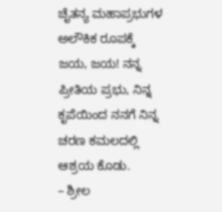ಚೈತನ್ಯ ಮಹಾಪ್ರಭುಗಳ ಅಲೌಕಿಕ ರೂಪಕ್ಕೆ ಜಯ, ಜಯ! ನನ್ನ ಪ್ರೀತಿಯ ಪ್ರಭು, ನಿನ್ನ ಕೃಪೆಯಿಂದ ನನಗೆ ನಿನ್ನ ಚರಣ ಕಮಲದಲ್ಲಿ ಆಶ್ರಯ ಕೊಡು.
– ಶ್ರೀಲ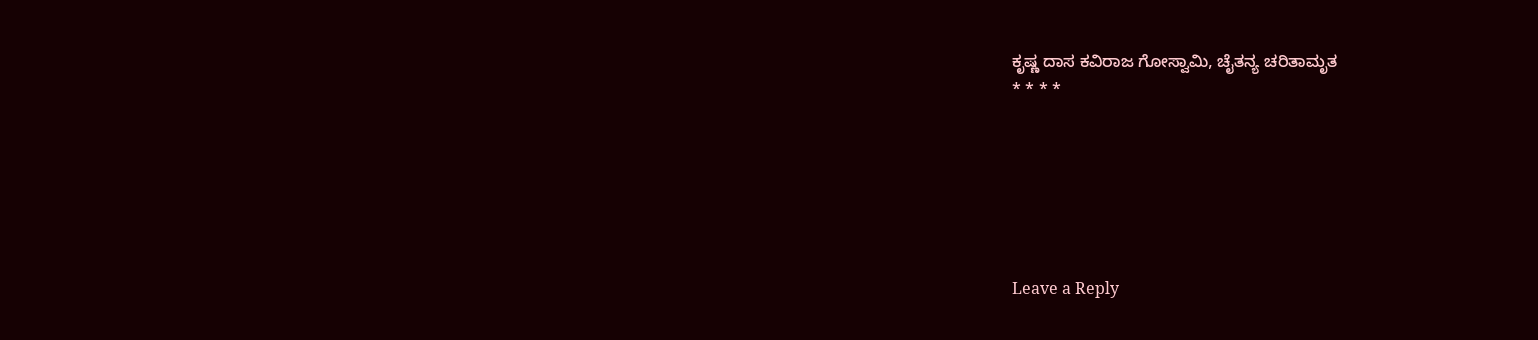ಕೃಷ್ಣ ದಾಸ ಕವಿರಾಜ ಗೋಸ್ವಾಮಿ, ಚೈತನ್ಯ ಚರಿತಾಮೃತ
* * * *






Leave a Reply